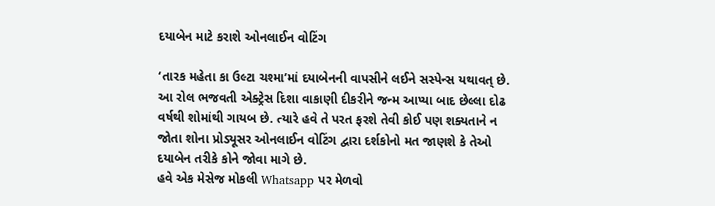દયાબેન માટે કરાશે ઓનલાઈન વોટિંગ

‘તારક મહેતા કા ઉલ્ટા ચશ્મા’માં દયાબેનની વાપસીને લઈને સસ્પેન્સ યથાવત્ છે. આ રોલ ભજવતી એક્ટ્રેસ દિશા વાકાણી દીકરીને જન્મ આપ્યા બાદ છેલ્લા દોઢ વર્ષથી શોમાંથી ગાયબ છે. ત્યારે હવે તે પરત ફરશે તેવી કોઈ પણ શક્યતાને ન જોતા શોના પ્રોડ્યૂસર ઓનલાઈન વોટિંગ દ્વારા દર્શકોનો મત જાણશે કે તેઓ દયાબેન તરીકે કોને જોવા માગે છે.
હવે એક મેસેજ મોકલી Whatsapp પર મેળવો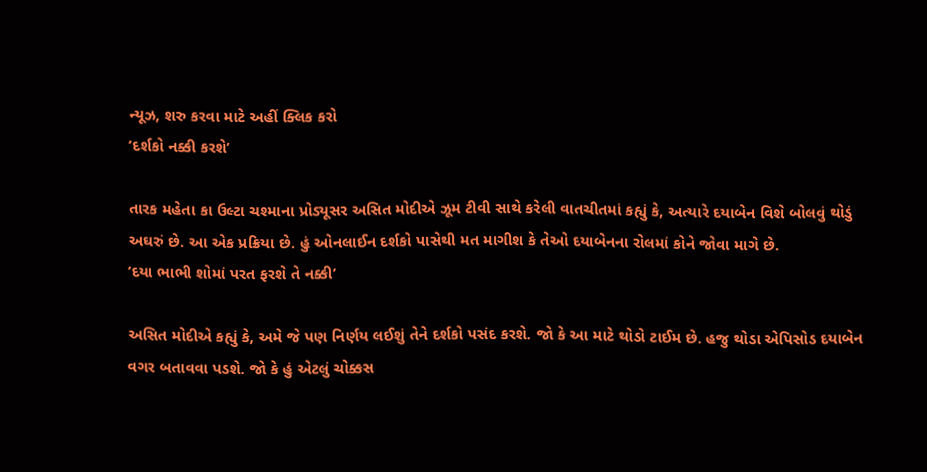ન્યૂઝ, શરુ કરવા માટે અહીં ક્લિક કરો
‘દર્શકો નક્કી કરશે’

તારક મહેતા કા ઉલ્ટા ચશ્માના પ્રોડ્યૂસર અસિત મોદીએ ઝૂમ ટીવી સાથે કરેલી વાતચીતમાં કહ્યું કે, અત્યારે દયાબેન વિશે બોલવું થોડું અઘરું છે. આ એક પ્રક્રિયા છે. હું ઓનલાઈન દર્શકો પાસેથી મત માગીશ કે તેઓ દયાબેનના રોલમાં કોને જોવા માગે છે.
‘દયા ભાભી શોમાં પરત ફરશે તે નક્કી’

અસિત મોદીએ કહ્યું કે, અમે જે પણ નિર્ણય લઈશું તેને દર્શકો પસંદ કરશે. જો કે આ માટે થોડો ટાઈમ છે. હજુ થોડા એપિસોડ દયાબેન વગર બતાવવા પડશે. જો કે હું એટલું ચોક્કસ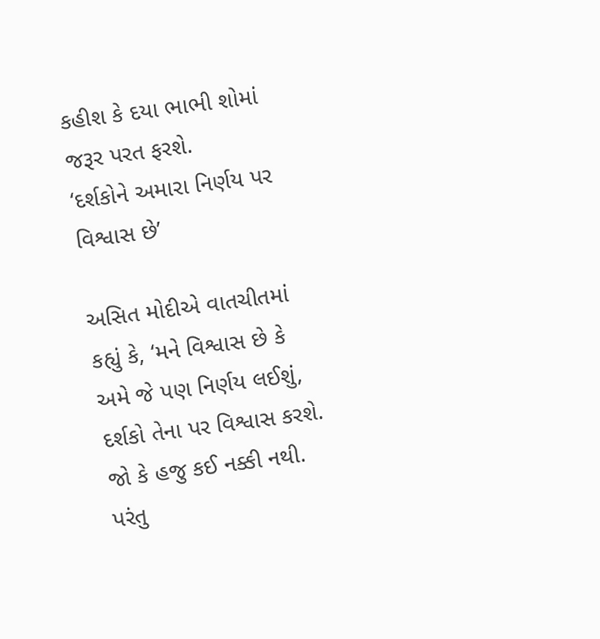કહીશ કે દયા ભાભી શોમાં જરૂર પરત ફરશે.
‘દર્શકોને અમારા નિર્ણય પર વિશ્વાસ છે’

અસિત મોદીએ વાતચીતમાં કહ્યું કે, ‘મને વિશ્વાસ છે કે અમે જે પણ નિર્ણય લઈશું, દર્શકો તેના પર વિશ્વાસ કરશે. જો કે હજુ કઈ નક્કી નથી. પરંતુ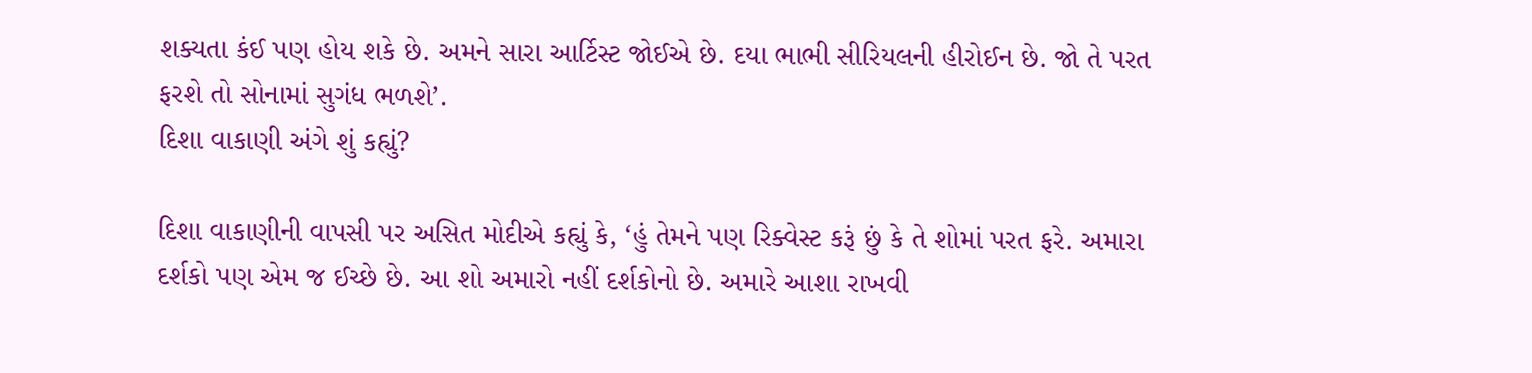શક્યતા કંઈ પણ હોય શકે છે. અમને સારા આર્ટિસ્ટ જોઈએ છે. દયા ભાભી સીરિયલની હીરોઈન છે. જો તે પરત ફરશે તો સોનામાં સુગંધ ભળશે’.
દિશા વાકાણી અંગે શું કહ્યું?

દિશા વાકાણીની વાપસી પર અસિત મોદીએ કહ્યું કે, ‘હું તેમને પણ રિક્વેસ્ટ કરૂં છું કે તે શોમાં પરત ફરે. અમારા દર્શકો પણ એમ જ ઈચ્છે છે. આ શો અમારો નહીં દર્શકોનો છે. અમારે આશા રાખવી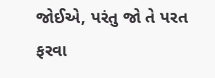જોઈએ, પરંતુ જો તે પરત ફરવા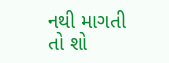નથી માગતી તો શો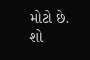મોટો છે. શો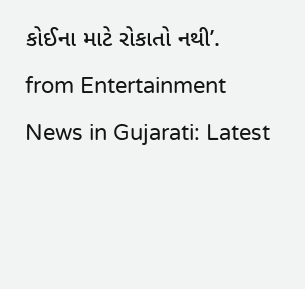કોઈના માટે રોકાતો નથી’.
from Entertainment News in Gujarati: Latest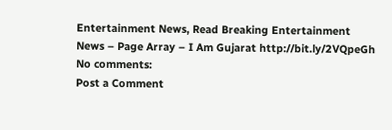Entertainment News, Read Breaking Entertainment News – Page Array – I Am Gujarat http://bit.ly/2VQpeGh
No comments:
Post a Comment